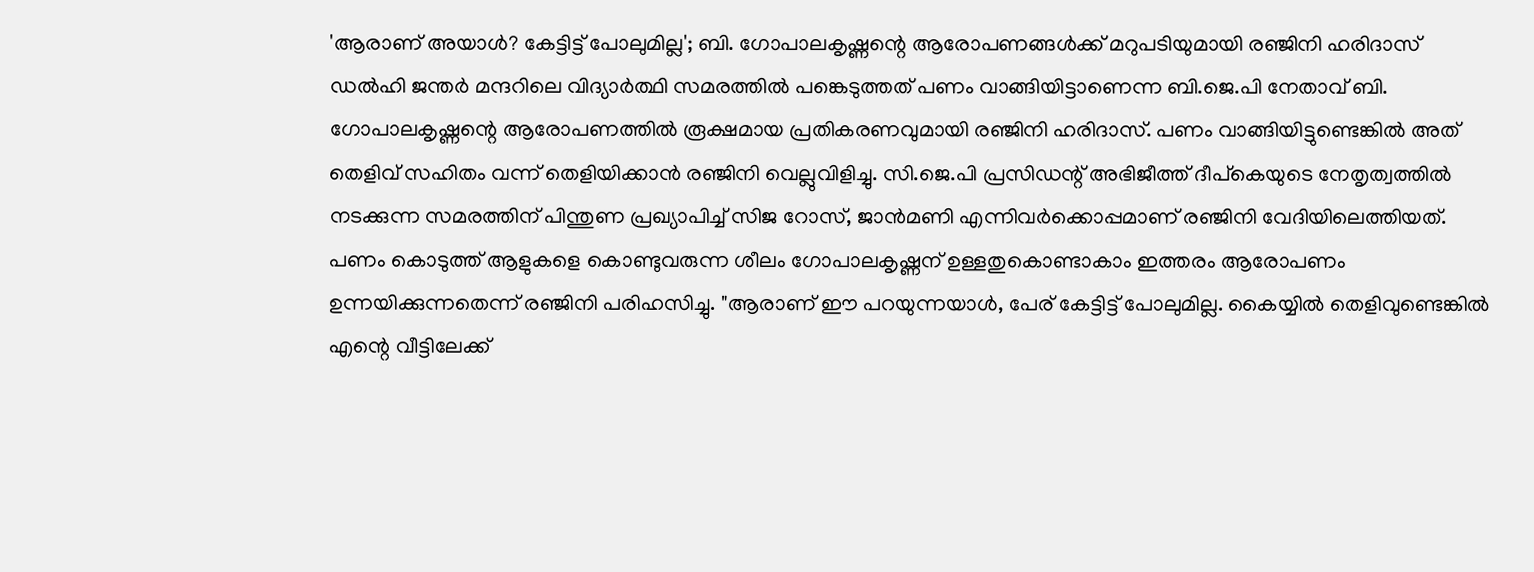'ആരാണ് അയാൾ? കേട്ടിട്ട് പോലുമില്ല'; ബി. ഗോപാലകൃഷ്ണന്റെ ആരോപണങ്ങൾക്ക് മറുപടിയുമായി രഞ്ജിനി ഹരിദാസ്
ഡൽഹി ജന്തർ മന്ദറിലെ വിദ്യാർത്ഥി സമരത്തിൽ പങ്കെടുത്തത് പണം വാങ്ങിയിട്ടാണെന്ന ബി.ജെ.പി നേതാവ് ബി. ഗോപാലകൃഷ്ണന്റെ ആരോപണത്തിൽ രൂക്ഷമായ പ്രതികരണവുമായി രഞ്ജിനി ഹരിദാസ്. പണം വാങ്ങിയിട്ടുണ്ടെങ്കിൽ അത് തെളിവ് സഹിതം വന്ന് തെളിയിക്കാൻ രഞ്ജിനി വെല്ലുവിളിച്ചു. സി.ജെ.പി പ്രസിഡന്റ് അഭിജീത്ത് ദീപ്കെയുടെ നേതൃത്വത്തിൽ നടക്കുന്ന സമരത്തിന് പിന്തുണ പ്രഖ്യാപിച്ച് സിജ റോസ്, ജാൻമണി എന്നിവർക്കൊപ്പമാണ് രഞ്ജിനി വേദിയിലെത്തിയത്.
പണം കൊടുത്ത് ആളുകളെ കൊണ്ടുവരുന്ന ശീലം ഗോപാലകൃഷ്ണന് ഉള്ളതുകൊണ്ടാകാം ഇത്തരം ആരോപണം ഉന്നയിക്കുന്നതെന്ന് രഞ്ജിനി പരിഹസിച്ചു. "ആരാണ് ഈ പറയുന്നയാൾ, പേര് കേട്ടിട്ട് പോലുമില്ല. കൈയ്യിൽ തെളിവുണ്ടെങ്കിൽ എന്റെ വീട്ടിലേക്ക്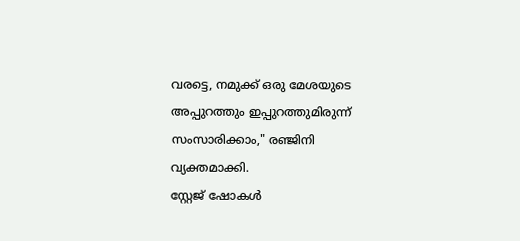വരട്ടെ, നമുക്ക് ഒരു മേശയുടെ അപ്പുറത്തും ഇപ്പുറത്തുമിരുന്ന് സംസാരിക്കാം," രഞ്ജിനി വ്യക്തമാക്കി.
സ്റ്റേജ് ഷോകൾ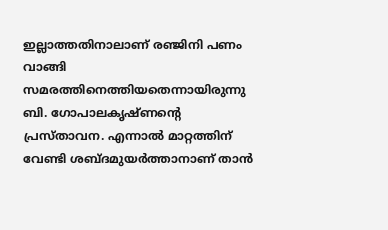ഇല്ലാത്തതിനാലാണ് രഞ്ജിനി പണം വാങ്ങി സമരത്തിനെത്തിയതെന്നായിരുന്നു ബി. ഗോപാലകൃഷ്ണന്റെ പ്രസ്താവന. എന്നാൽ മാറ്റത്തിന് വേണ്ടി ശബ്ദമുയർത്താനാണ് താൻ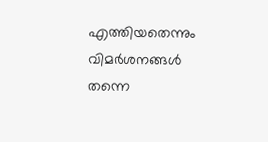എത്തിയതെന്നും വിമർശനങ്ങൾ തന്നെ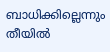ബാധിക്കില്ലെന്നും തീയിൽ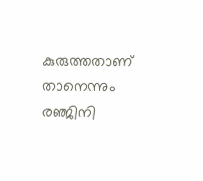കുരുത്തതാണ് താനെന്നും രഞ്ജിനി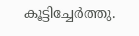കൂട്ടിച്ചേർത്തു.